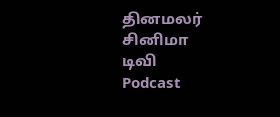தினமலர்
சினிமா
டிவி
Podcast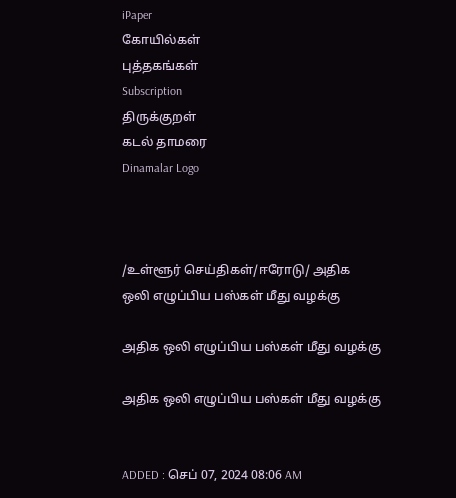iPaper
கோயில்கள்
புத்தகங்கள்
Subscription
திருக்குறள்
கடல் தாமரை
Dinamalar Logo



/உள்ளூர் செய்திகள்/ஈரோடு/ அதிக ஒலி எழுப்பிய பஸ்கள் மீது வழக்கு

அதிக ஒலி எழுப்பிய பஸ்கள் மீது வழக்கு

அதிக ஒலி எழுப்பிய பஸ்கள் மீது வழக்கு


ADDED : செப் 07, 2024 08:06 AM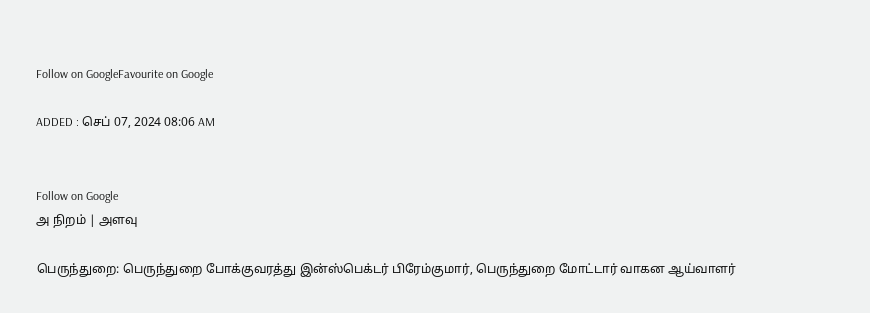Follow on GoogleFavourite on Google

ADDED : செப் 07, 2024 08:06 AM


Follow on Google
அ நிறம் | அளவு

பெருந்துறை: பெருந்துறை போக்குவரத்து இன்ஸ்பெக்டர் பிரேம்குமார், பெருந்துறை மோட்டார் வாகன ஆய்வாளர்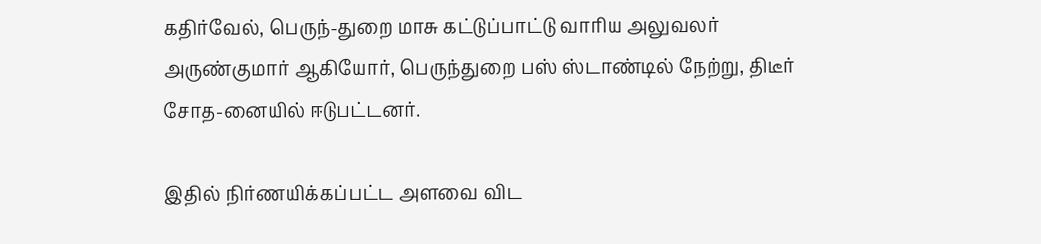கதிர்வேல், பெருந்-துறை மாசு கட்டுப்பாட்டு வாரிய அலுவலர் அருண்குமார் ஆகியோர், பெருந்துறை பஸ் ஸ்டாண்டில் நேற்று, திடீர் சோத-னையில் ஈடுபட்டனர்.

இதில் நிர்ணயிக்கப்பட்ட அளவை விட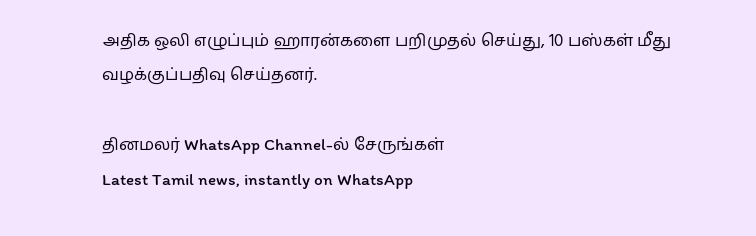அதிக ஒலி எழுப்பும் ஹாரன்களை பறிமுதல் செய்து, 10 பஸ்கள் மீது வழக்குப்பதிவு செய்தனர்.

தினமலர் WhatsApp Channel-ல் சேருங்கள்
Latest Tamil news, instantly on WhatsApp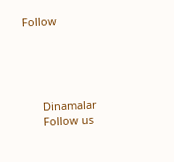Follow





      Dinamalar
      Follow us